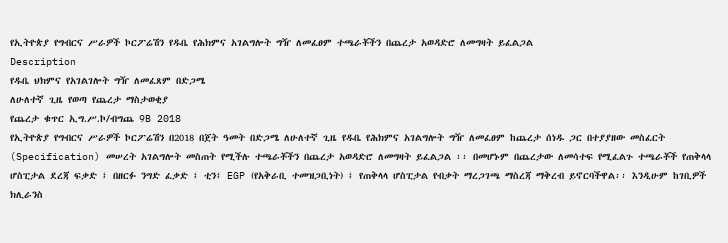የኢትዮጵያ የግብርና ሥራዎች ኮርፖሬሽን የዱቤ የሕክምና አገልግሎት ግዥ ለመፈፀም ተጫራቾችን በጨረታ አወዳድሮ ለመግዛት ይፈልጋል
Description
የዱቤ ህክምና የአገልገሎት ግዥ ለመፈጸም በድጋሜ
ለሁለተኛ ጊዜ የወጣ የጨረታ ማስታወቂያ
የጨረታ ቁጥር ኢግ.ሥ.ኮ/ብግጨ 9B 2018
የኢትዮጵያ የግብርና ሥራዎች ኮርፖሬሽን በ2018 በጀት ዓመት በድጋሜ ለሁለተኛ ጊዜ የዱቤ የሕክምና አገልግሎት ግዥ ለመፈፀም ከጨረታ ሰነዱ ጋር በተያያዘው መስፈርት (Specification) መሠረት አገልግሎት መስጠት የሚችሉ ተጫራቾችን በጨረታ አወዳድሮ ለመግዛት ይፈልጋል ፡፡ በመሆኑም በጨረታው ለመሳተፍ የሚፈልጉ ተጫራቾች የጠቅላላ ሆስፒታል ደረጃ ፍቃድ ፤ በዘርፉ ንግድ ፈቃድ ፤ ቲን፤ EGP (የአቅራቢ ተመዝጋቢነት) ፤ የጠቅላላ ሆስፒታል የብቃት ማረጋገጫ ማስረጃ ማቅረብ ይኖርባችዋል፡፡ እንዲሁም ከገቢዎች ክሊራንስ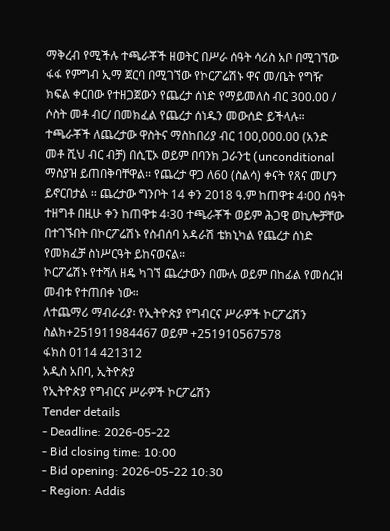ማቅረብ የሚችሉ ተጫራቾች ዘወትር በሥራ ሰዓት ሳሪስ አቦ በሚገኘው ፋፋ የምግብ ኢማ ጀርባ በሚገኘው የኮርፖሬሽኑ ዋና መ/ቤት የግዥ ክፍል ቀርበው የተዘጋጀውን የጨረታ ሰነድ የማይመለስ ብር 300.00 / ሶስት መቶ ብር/ በመክፈል የጨረታ ሰነዱን መውሰድ ይችላሉ። ተጫራቾች ለጨረታው ዋስትና ማስከበሪያ ብር 100,000.00 (አንድ መቶ ሺህ ብር ብቻ) በሲፒኦ ወይም በባንክ ጋራንቲ (unconditional ማስያዝ ይጠበቅባቸዋል፡፡ የጨረታ ዋጋ ለ60 (ስልሳ) ቀናት የጸና መሆን ይኖርበታል ፡፡ ጨረታው ግንቦት 14 ቀን 2018 ዓ.ም ከጠዋቱ 4፡00 ሰዓት ተዘግቶ በዚሁ ቀን ከጠዋቱ 4፡30 ተጫራቾች ወይም ሕጋዊ ወኪሎቻቸው በተገኙበት በኮርፖሬሽኑ የስብሰባ አዳራሽ ቴክኒካል የጨረታ ሰነድ የመክፈቻ ስነሥርዓት ይከናወናል።
ኮርፖሬሽኑ የተሻለ ዘዴ ካገኘ ጨረታውን በሙሉ ወይም በከፊል የመሰረዝ መብቱ የተጠበቀ ነው።
ለተጨማሪ ማብራሪያ፡ የኢትዮጵያ የግብርና ሥራዎች ኮርፖሬሽን
ስልክ+251911984467 ወይም +251910567578
ፋክስ 0114 421312
አዲስ አበባ, ኢትዮጵያ
የኢትዮጵያ የግብርና ሥራዎች ኮርፖሬሽን
Tender details
- Deadline: 2026-05-22
- Bid closing time: 10:00
- Bid opening: 2026-05-22 10:30
- Region: Addis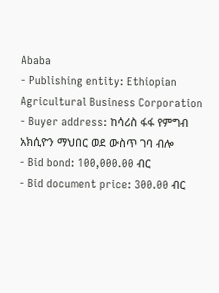Ababa
- Publishing entity: Ethiopian Agricultural Business Corporation
- Buyer address: ከሳሪስ ፋፋ የምግብ አክሲዮን ማህበር ወደ ውስጥ ገባ ብሎ
- Bid bond: 100,000.00 ብር
- Bid document price: 300.00 ብር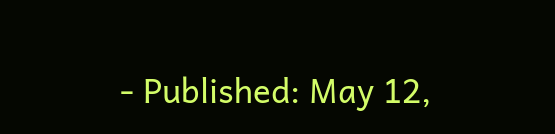- Published: May 12,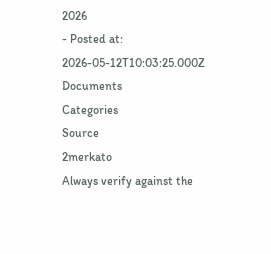2026
- Posted at: 2026-05-12T10:03:25.000Z
Documents
Categories
Source
2merkato
Always verify against the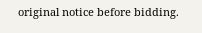original notice before bidding.